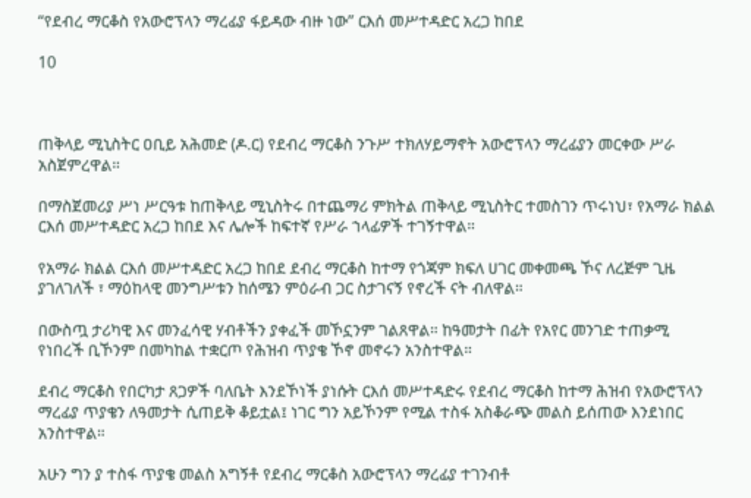“የደብረ ማርቆስ የአውሮፕላን ማረፊያ ፋይዳው ብዙ ነው” ርእሰ መሥተዳድር አረጋ ከበደ

10



ጠቅላይ ሚኒስትር ዐቢይ አሕመድ (ዶ.ር) የደብረ ማርቆስ ንጉሥ ተክለሃይማኖት አውሮፕላን ማረፊያን መርቀው ሥራ አስጀምረዋል።

በማስጀመሪያ ሥነ ሥርዓቱ ከጠቅላይ ሚኒስትሩ በተጨማሪ ምክትል ጠቅላይ ሚኒስትር ተመስገን ጥሩነህ፣ የአማራ ክልል ርእሰ መሥተዳድር አረጋ ከበደ እና ሌሎች ከፍተኛ የሥራ ኀላፊዎች ተገኝተዋል።

የአማራ ክልል ርእሰ መሥተዳድር አረጋ ከበደ ደብረ ማርቆስ ከተማ የጎጃም ክፍለ ሀገር መቀመጫ ኾና ለረጅም ጊዜ ያገለገለች ፣ ማዕከላዊ መንግሥቱን ከሰሜን ምዕራብ ጋር ስታገናኝ የኖረች ናት ብለዋል።

በውስጧ ታሪካዊ እና መንፈሳዊ ሃብቶችን ያቀፈች መኾኗንም ገልጸዋል። ከዓመታት በፊት የአየር መንገድ ተጠቃሚ የነበረች ቢኾንም በመካከል ተቋርጦ የሕዝብ ጥያቄ ኾኖ መኖሩን አንስተዋል።

ደብረ ማርቆስ የበርካታ ጸጋዎች ባለቤት እንደኾነች ያነሱት ርእሰ መሥተዳድሩ የደብረ ማርቆስ ከተማ ሕዝብ የአውሮፕላን ማረፊያ ጥያቄን ለዓመታት ሲጠይቅ ቆይቷል፤ ነገር ግን አይኾንም የሚል ተስፋ አስቆራጭ መልስ ይሰጠው እንደነበር አንስተዋል።

አሁን ግን ያ ተስፋ ጥያቄ መልስ አግኝቶ የደብረ ማርቆስ አውሮፕላን ማረፊያ ተገንብቶ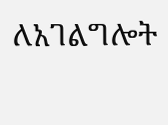ለአገልግሎት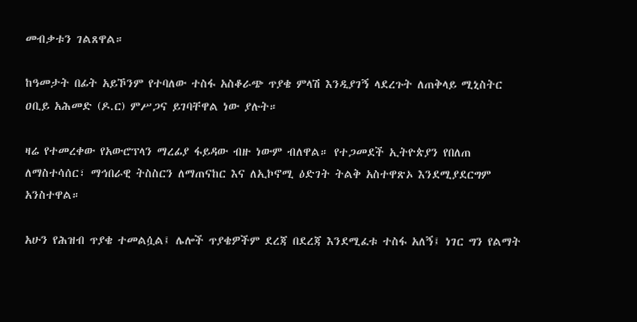መብቃቱን ገልጸዋል።

ከዓመታት በፊት አይኾንም የተባለው ተስፋ አስቆራጭ ጥያቄ ምላሽ እንዲያገኝ ላደረጉት ለጠቅላይ ሚኒስትር ዐቢይ አሕመድ (ዶ.ር) ምሥጋና ይገባቸዋል ነው ያሉት።

ዛሬ የተመረቀው የአውሮፕላን ማረፊያ ፋይዳው ብዙ ነውም ብለዋል። የተጋመደች ኢትዮጵያን የበለጠ ለማስተሳሰር፣ ማኅበራዊ ትስስርን ለማጠናከር እና ለኢኮኖሚ ዕድገት ትልቅ አስተዋጽኦ እንደሚያደርግም አንስተዋል።

አሁን የሕዝብ ጥያቄ ተመልሷል፤ ሌሎች ጥያቄዎችም ደረጃ በደረጃ እንደሚፈቱ ተስፋ አለኝ፤ ነገር ግን የልማት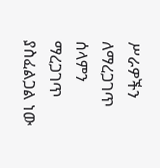ሥራዎችን ለማረጋገጥ ሰላምን ማረጋገጥ ያስፈልጋል ነው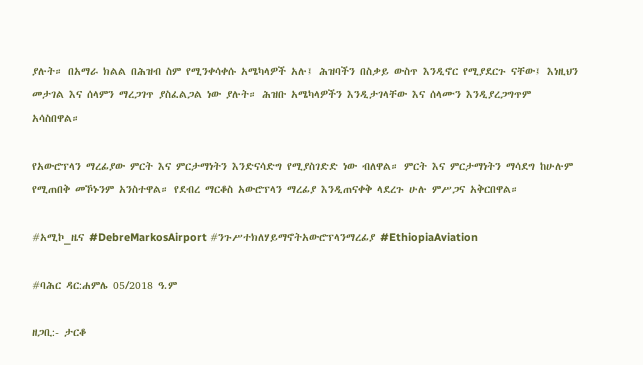ያሉት። በአማራ ክልል በሕዝብ ስም የሚንቀሳቀሱ አሜካላዎች አሉ፤ ሕዝባችን በስቃይ ውስጥ እንዲኖር የሚያደርጉ ናቸው፤ እነዚህን መታገል እና ሰላምን ማረጋገጥ ያስፈልጋል ነው ያሉት። ሕዝቡ አሜካላዎችን እንዲታገላቸው እና ሰላሙን እንዲያረጋግጥም አሳስበዋል።

የአውሮፕላን ማረፊያው ምርት እና ምርታማነትን እንድናሳድግ የሚያስገድድ ነው ብለዋል። ምርት እና ምርታማነትን ማሳደግ ከሁሉም የሚጠበቅ መኾኑንም አንስተዋል። የደብረ ማርቆስ አውሮፕላን ማረፊያ እንዲጠናቀቅ ላደረጉ ሁሉ ምሥጋና አቅርበዋል።

#አሚኮ_ዜና #DebreMarkosAirport #ንጉሥተክለሃይማኖትአውሮፕላንማረፊያ #EthiopiaAviation

#ባሕር ዳር:ሐምሌ 05/2018 ዓ.ም

ዘጋቢ:- ታርቆ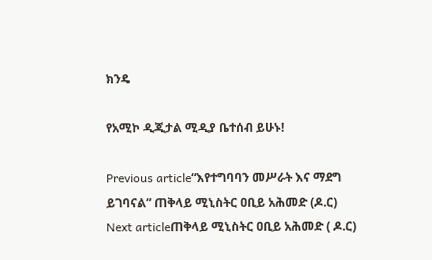ክንዴ

የአሚኮ ዲጂታል ሚዲያ ቤተሰብ ይሁኑ!

Previous article“እየተግባባን መሥራት እና ማደግ ይገባናል” ጠቅላይ ሚኒስትር ዐቢይ አሕመድ (ዶ.ር)
Next articleጠቅላይ ሚኒስትር ዐቢይ አሕመድ ( ዶ.ር)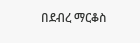በደብረ ማርቆስ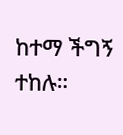ከተማ ችግኝ ተከሉ።